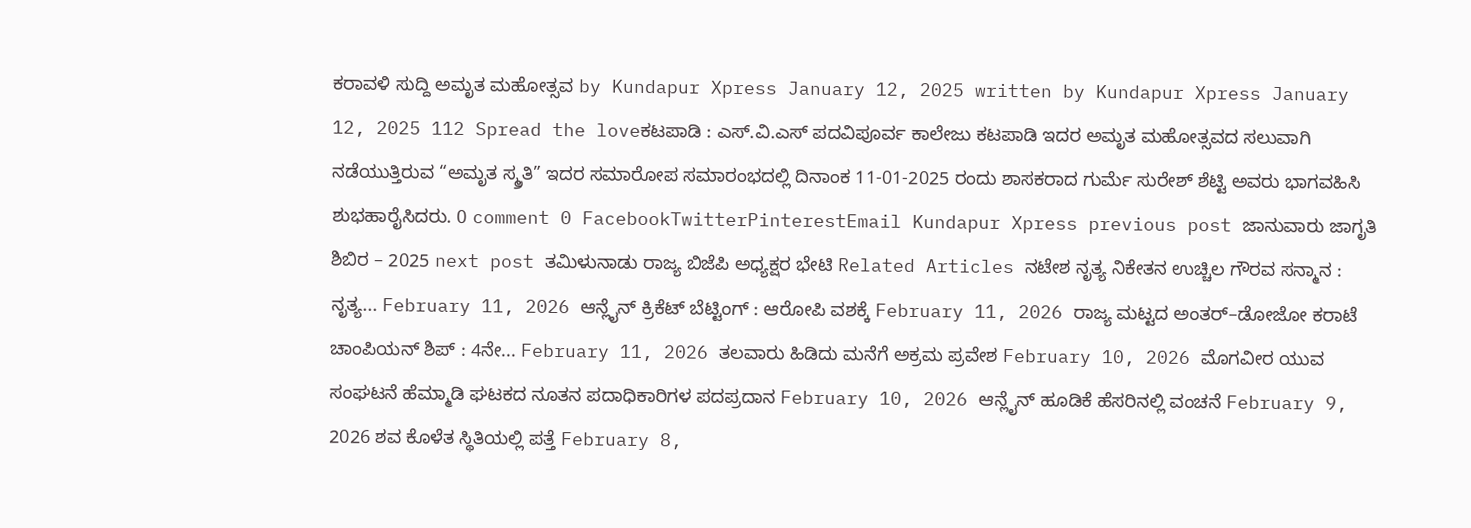ಕರಾವಳಿ ಸುದ್ದಿ ಅಮೃತ ಮಹೋತ್ಸವ by Kundapur Xpress January 12, 2025 written by Kundapur Xpress January 12, 2025 112 Spread the loveಕಟಪಾಡಿ : ಎಸ್.ವಿ.ಎಸ್ ಪದವಿಪೂರ್ವ ಕಾಲೇಜು ಕಟಪಾಡಿ ಇದರ ಅಮೃತ ಮಹೋತ್ಸವದ ಸಲುವಾಗಿ ನಡೆಯುತ್ತಿರುವ “ಅಮೃತ ಸ್ಮ್ರತಿ” ಇದರ ಸಮಾರೋಪ ಸಮಾರಂಭದಲ್ಲಿ ದಿನಾಂಕ 11-01-2025 ರಂದು ಶಾಸಕರಾದ ಗುರ್ಮೆ ಸುರೇಶ್ ಶೆಟ್ಟಿ ಅವರು ಭಾಗವಹಿಸಿ ಶುಭಹಾರೈಸಿದರು. 0 comment 0 FacebookTwitterPinterestEmail Kundapur Xpress previous post ಜಾನುವಾರು ಜಾಗೃತಿ ಶಿಬಿರ – 2025 next post ತಮಿಳುನಾಡು ರಾಜ್ಯ ಬಿಜೆಪಿ ಅಧ್ಯಕ್ಷರ ಭೇಟಿ Related Articles ನಟೇಶ ನೃತ್ಯ ನಿಕೇತನ ಉಚ್ಚಿಲ ಗೌರವ ಸನ್ಮಾನ : ನೃತ್ಯ... February 11, 2026 ಆನ್ಲೈನ್ ಕ್ರಿಕೆಟ್ ಬೆಟ್ಟಿಂಗ್ : ಆರೋಪಿ ವಶಕ್ಕೆ February 11, 2026 ರಾಜ್ಯ ಮಟ್ಟದ ಅಂತರ್–ಡೋಜೋ ಕರಾಟೆ ಚಾಂಪಿಯನ್ ಶಿಪ್ : 4ನೇ... February 11, 2026 ತಲವಾರು ಹಿಡಿದು ಮನೆಗೆ ಅಕ್ರಮ ಪ್ರವೇಶ February 10, 2026 ಮೊಗವೀರ ಯುವ ಸಂಘಟನೆ ಹೆಮ್ಮಾಡಿ ಘಟಕದ ನೂತನ ಪದಾಧಿಕಾರಿಗಳ ಪದಪ್ರದಾನ February 10, 2026 ಆನ್ಲೈನ್ ಹೂಡಿಕೆ ಹೆಸರಿನಲ್ಲಿ ವಂಚನೆ February 9, 2026 ಶವ ಕೊಳೆತ ಸ್ಥಿತಿಯಲ್ಲಿ ಪತ್ತೆ February 8,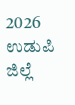2026 ಉಡುಪಿ ಜಿಲ್ಲೆ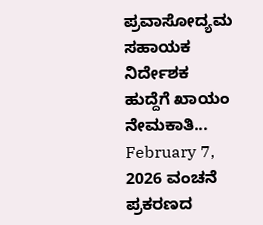ಪ್ರವಾಸೋದ್ಯಮ ಸಹಾಯಕ ನಿರ್ದೇಶಕ ಹುದ್ದೆಗೆ ಖಾಯಂ ನೇಮಕಾತಿ... February 7, 2026 ವಂಚನೆ ಪ್ರಕರಣದ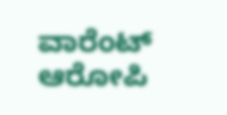ವಾರೆಂಟ್ ಆರೋಪಿ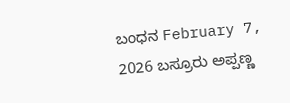ಬಂಧನ February 7, 2026 ಬಸ್ರೂರು ಅಪ್ಪಣ್ಣ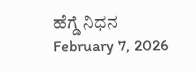ಹೆಗ್ಡೆ ನಿಧನ February 7, 2026